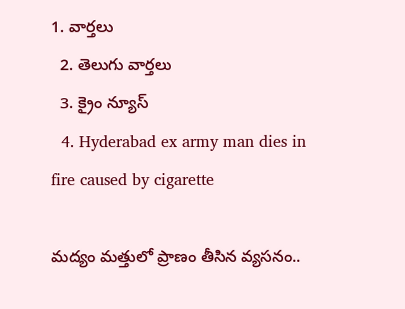1. వార్తలు
  2. తెలుగు వార్తలు
  3. క్రైం న్యూస్
  4. Hyderabad ex army man dies in fire caused by cigarette

మద్యం మత్తులో ప్రాణం తీసిన వ్యసనం..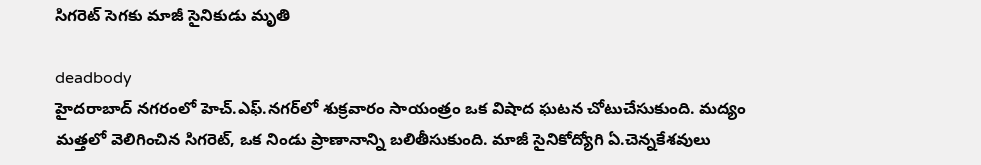సిగరెట్ సెగకు మాజీ సైనికుడు మృతి

deadbody
హైదరాబాద్ నగరంలో హెచ్.ఎఫ్.నగర్‌లో శుక్రవారం సాయంత్రం ఒక విషాద ఘటన చోటుచేసుకుంది. మద్యం మత్తలో వెలిగించిన సిగరెట్, ఒక నిండు ప్రాణానాన్ని బలితీసుకుంది. మాజీ సైనికోద్యోగి ఏ.చెన్నకేశవులు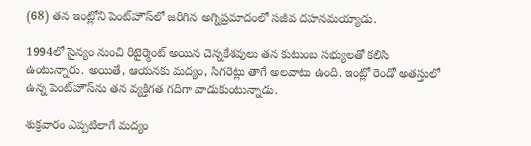(68) తన ఇంట్లోని పెంట్‌హౌస్‌లో జరిగిన అగ్నిప్రమాదంలో సజీవ దహనమయ్యాడు.

1994లో సైన్యం నుంచి రిటైర్మెంట్ అయిన చెన్నకేశవులు తన కుటుంబ సభ్యులతో కలిసి ఉంటున్నారు. అయితే, ఆయనకు మద్యం, సిగరెట్లు తాగే అలవాటు ఉంది. ఇంట్లో రెండో అతస్తులో ఉన్న పెంట్‌హౌస్‌ను తన వ్యక్తిగత గదిగా వాడుకుంటున్నాడు.

శుక్రవారం ఎప్పటిలాగే మద్యం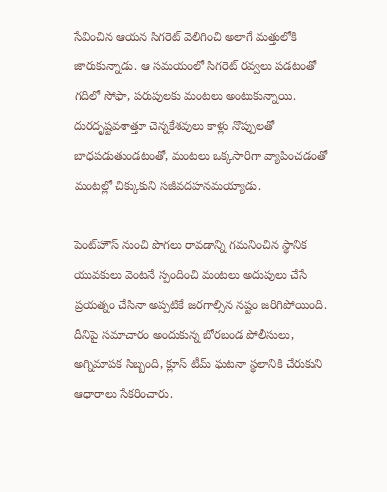సేవించిన ఆయన సిగరెట్ వెలిగించి అలాగే మత్తులోకి జారుకున్నాడు. ఆ సమయంలో సిగరెట్ రవ్వలు పడటంతో గదిలో సోఫా, పరుపులకు మంటలు అంటుకున్నాయి. దురదృష్టవశాత్తూ చెన్నకేశవులు కాళ్లు నొప్పులతో బాధపడుతుండటంతో, మంటలు ఒక్కసారిగా వ్యాపించడంతో మంటల్లో చిక్కుకుని సజీవదహనమయ్యాడు.

పెంట్‌హౌస్ నుంచి పొగలు రావడాన్ని గమనించిన స్థానిక యువకులు వెంటనే స్పందించి మంటలు అదుపులు చేసే ప్రయత్నం చేసినా అప్పటికే జరగాల్సిన నష్టం జరిగిపోయింది. దీనిపై సమాచారం అందుకున్న బోరబండ పోలీసులు, అగ్నిమాపక సిబ్బంది, క్లూస్ టీమ్ ఘటనా స్థలానికి చేరుకుని ఆధారాలు సేకరించారు.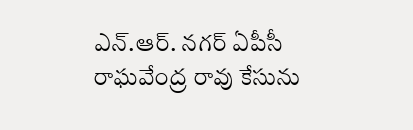ఎన్.ఆర్. నగర్ ఏపీసీ రాఘవేంద్ర రావు కేసును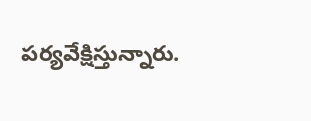పర్యవేక్షిస్తున్నారు.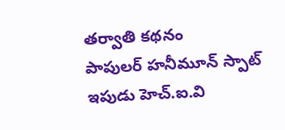తర్వాతి కథనం
పాపులర్ హనీమూన్ స్పాట్ ఇపుడు హెచ్.ఐ.వి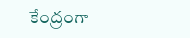కేంద్రంగా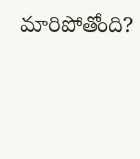మారిపోతోంది?